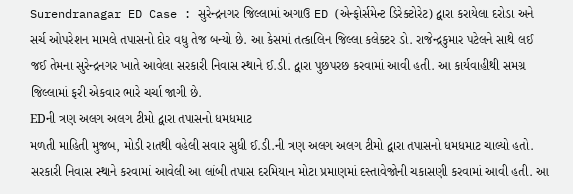Surendranagar ED Case : સુરેન્દ્રનગર જિલ્લામાં અગાઉ ED (એન્ફોર્સમેન્ટ ડિરેક્ટોરેટ) દ્વારા કરાયેલા દરોડા અને સર્ચ ઓપરેશન મામલે તપાસનો દોર વધુ તેજ બન્યો છે. આ કેસમાં તત્કાલિન જિલ્લા કલેક્ટર ડો. રાજેન્દ્રકુમાર પટેલને સાથે લઈ જઈ તેમના સુરેન્દ્રનગર ખાતે આવેલા સરકારી નિવાસ સ્થાને ઈ.ડી. દ્વારા પુછપરછ કરવામાં આવી હતી. આ કાર્યવાહીથી સમગ્ર જિલ્લામાં ફરી એકવાર ભારે ચર્ચા જાગી છે.
EDની ત્રણ અલગ અલગ ટીમો દ્વારા તપાસનો ધમધમાટ
મળતી માહિતી મુજબ, મોડી રાતથી વહેલી સવાર સુધી ઈ.ડી.ની ત્રણ અલગ અલગ ટીમો દ્વારા તપાસનો ધમધમાટ ચાલ્યો હતો. સરકારી નિવાસ સ્થાને કરવામાં આવેલી આ લાંબી તપાસ દરમિયાન મોટા પ્રમાણમાં દસ્તાવેજોની ચકાસણી કરવામાં આવી હતી. આ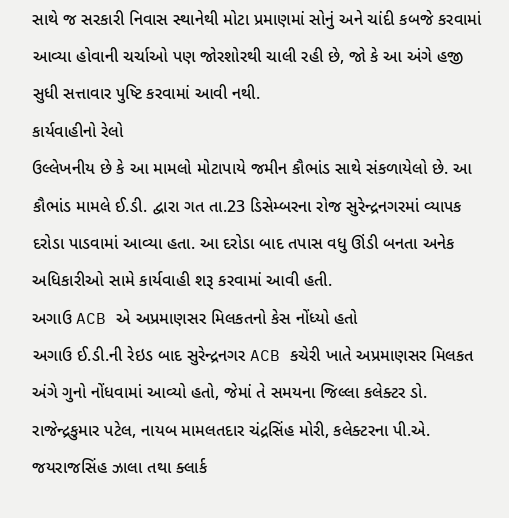સાથે જ સરકારી નિવાસ સ્થાનેથી મોટા પ્રમાણમાં સોનું અને ચાંદી કબજે કરવામાં આવ્યા હોવાની ચર્ચાઓ પણ જોરશોરથી ચાલી રહી છે, જો કે આ અંગે હજી સુધી સત્તાવાર પુષ્ટિ કરવામાં આવી નથી.
કાર્યવાહીનો રેલો
ઉલ્લેખનીય છે કે આ મામલો મોટાપાયે જમીન કૌભાંડ સાથે સંકળાયેલો છે. આ કૌભાંડ મામલે ઈ.ડી. દ્વારા ગત તા.23 ડિસેમ્બરના રોજ સુરેન્દ્રનગરમાં વ્યાપક દરોડા પાડવામાં આવ્યા હતા. આ દરોડા બાદ તપાસ વધુ ઊંડી બનતા અનેક અધિકારીઓ સામે કાર્યવાહી શરૂ કરવામાં આવી હતી.
અગાઉ ACB એ અપ્રમાણસર મિલકતનો કેસ નોંધ્યો હતો
અગાઉ ઈ.ડી.ની રેઇડ બાદ સુરેન્દ્રનગર ACB કચેરી ખાતે અપ્રમાણસર મિલકત અંગે ગુનો નોંધવામાં આવ્યો હતો, જેમાં તે સમયના જિલ્લા કલેક્ટર ડો. રાજેન્દ્રકુમાર પટેલ, નાયબ મામલતદાર ચંદ્રસિંહ મોરી, કલેક્ટરના પી.એ. જયરાજસિંહ ઝાલા તથા ક્લાર્ક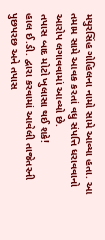મયુરસિંહ ગોહિલના નામો સામે આવ્યા હતા. આ તમામ સામે આવક કરતાં વધુ સંપત્તિ ધરાવવાનો આરોપ લગાવવામાં આવ્યો છે.
તપાસ બાદ મોટો ખુલાસા થઈ શકે!
હાલ ઈ.ડી. દ્વારા કરવામાં આવેલી તાજેતરની પુછપરછ અને તપાસ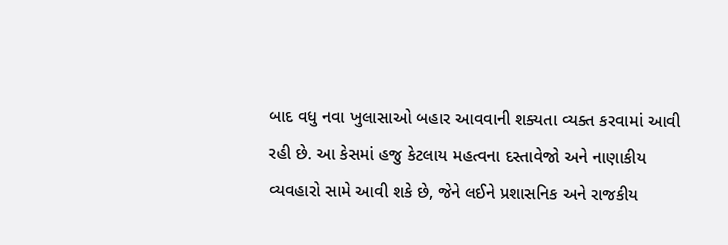બાદ વધુ નવા ખુલાસાઓ બહાર આવવાની શક્યતા વ્યક્ત કરવામાં આવી રહી છે. આ કેસમાં હજુ કેટલાય મહત્વના દસ્તાવેજો અને નાણાકીય વ્યવહારો સામે આવી શકે છે, જેને લઈને પ્રશાસનિક અને રાજકીય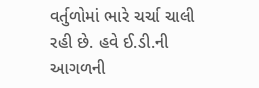વર્તુળોમાં ભારે ચર્ચા ચાલી રહી છે. હવે ઈ.ડી.ની આગળની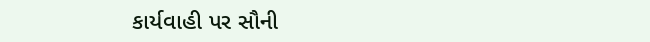કાર્યવાહી પર સૌની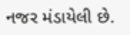નજર મંડાયેલી છે.